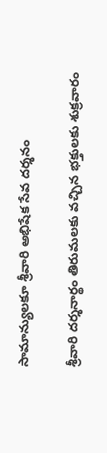సామాన్యులకూ శ్రీవారి అభిషేక సేవ దర్శనం

శ్రీవారి దర్శనార్థం తిరుమలకు వచ్చిన భక్తులకు శుక్రవారం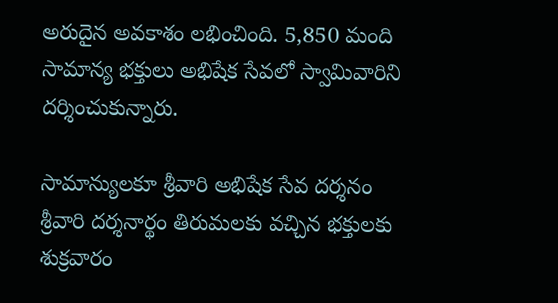అరుదైన అవకాశం లభించింది. 5,850 మంది సామాన్య భక్తులు అభిషేక సేవలో స్వామివారిని దర్శించుకున్నారు.

సామాన్యులకూ శ్రీవారి అభిషేక సేవ దర్శనం
శ్రీవారి దర్శనార్థం తిరుమలకు వచ్చిన భక్తులకు శుక్రవారం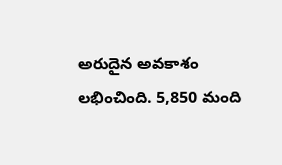అరుదైన అవకాశం లభించింది. 5,850 మంది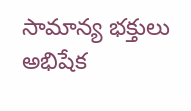సామాన్య భక్తులు అభిషేక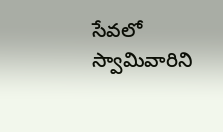సేవలో స్వామివారిని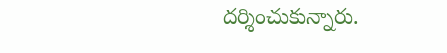దర్శించుకున్నారు.